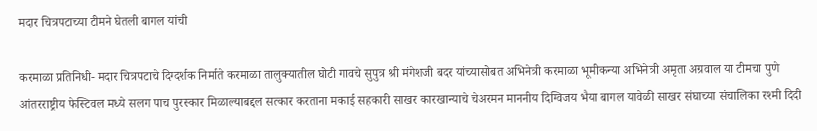मदार चित्रपटाच्या टीमने घेतली बागल यांची

करमाळा प्रतिनिधी- मदार चित्रपटाचे दिग्दर्शक निर्माते करमाळा तालुक्यातील घोटी गावचे सुपुत्र श्री मंगेशजी बदर यांच्यासोबत अभिनेत्री करमाळा भूमीकन्या अभिनेत्री अमृता अग्रवाल या टीमचा पुणे आंतरराष्ट्रीय फेस्टिवल मध्ये सलग पाच पुरस्कार मिळाल्याबद्दल सत्कार करताना मकाई सहकारी साखर कारखान्याचे चेअरमन माननीय दिग्विजय भैया बागल यावेळी साखर संघाच्या संचालिका रश्मी दिदी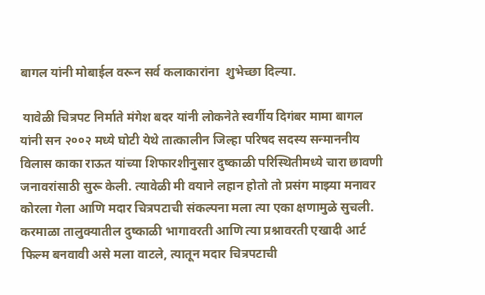बागल यांनी मोबाईल वरून सर्व कलाकारांना  शुभेच्छा दिल्या.

 यावेळी चित्रपट निर्माते मंगेश बदर यांनी लोकनेते स्वर्गीय दिगंबर मामा बागल यांनी सन २००२ मध्ये घोटी येथे तात्कालीन जिल्हा परिषद सदस्य सन्माननीय विलास काका राऊत यांच्या शिफारशीनुसार दुष्काळी परिस्थितीमध्ये चारा छावणी जनावरांसाठी सुरू केली. त्यावेळी मी वयाने लहान होतो तो प्रसंग माझ्या मनावर कोरला गेला आणि मदार चित्रपटाची संकल्पना मला त्या एका क्षणामुळे सुचली. करमाळा तालुक्यातील दुष्काळी भागावरती आणि त्या प्रश्नावरती एखादी आर्ट फिल्म बनवावी असे मला वाटले, त्यातून मदार चित्रपटाची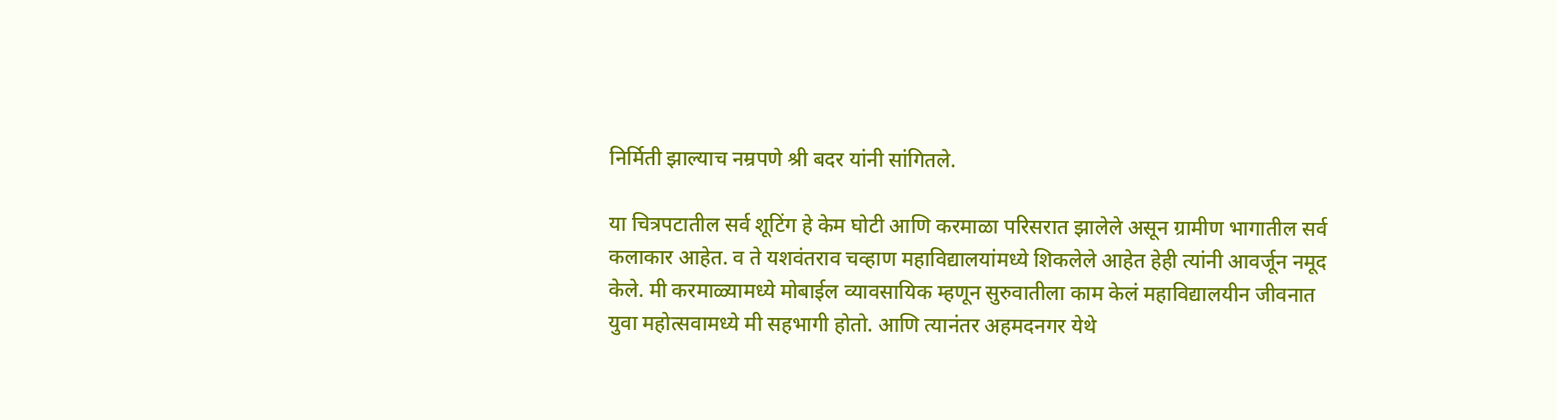निर्मिती झाल्याच नम्रपणे श्री बदर यांनी सांगितले.

या चित्रपटातील सर्व शूटिंग हे केम घोटी आणि करमाळा परिसरात झालेले असून ग्रामीण भागातील सर्व कलाकार आहेत. व ते यशवंतराव चव्हाण महाविद्यालयांमध्ये शिकलेले आहेत हेही त्यांनी आवर्जून नमूद केले. मी करमाळ्यामध्ये मोबाईल व्यावसायिक म्हणून सुरुवातीला काम केलं महाविद्यालयीन जीवनात युवा महोत्सवामध्ये मी सहभागी होतो. आणि त्यानंतर अहमदनगर येथे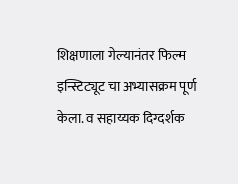शिक्षणाला गेल्यानंतर फिल्म इन्स्टिट्यूट चा अभ्यासक्रम पूर्ण केला. व सहाय्यक दिग्दर्शक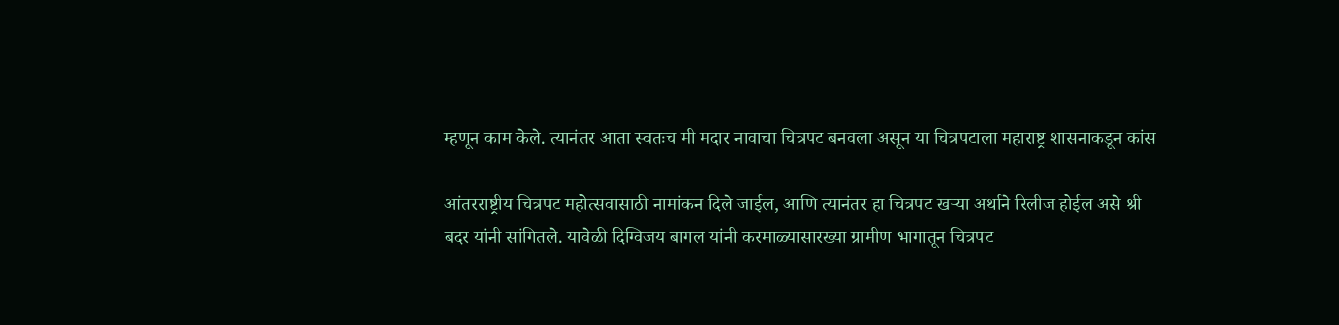म्हणून काम केले. त्यानंतर आता स्वतःच मी मदार नावाचा चित्रपट बनवला असून या चित्रपटाला महाराष्ट्र शासनाकडून कांस

आंतरराष्ट्रीय चित्रपट महोत्सवासाठी नामांकन दिले जाईल, आणि त्यानंतर हा चित्रपट खऱ्या अर्थाने रिलीज होईल असे श्री बदर यांनी सांगितले. यावेळी दिग्विजय बागल यांनी करमाळ्यासारख्या ग्रामीण भागातून चित्रपट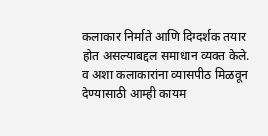कलाकार निर्माते आणि दिग्दर्शक तयार होत असल्याबद्दल समाधान व्यक्त केले. व अशा कलाकारांना व्यासपीठ मिळवून देण्यासाठी आम्ही कायम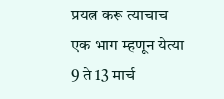प्रयत्न करू त्याचाच एक भाग म्हणून येत्या 9 ते 13 मार्च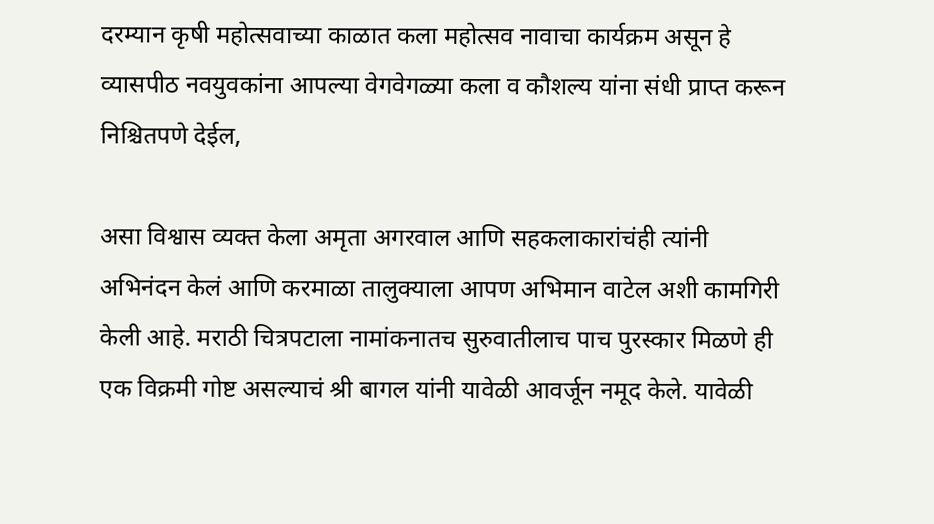दरम्यान कृषी महोत्सवाच्या काळात कला महोत्सव नावाचा कार्यक्रम असून हे व्यासपीठ नवयुवकांना आपल्या वेगवेगळ्या कला व कौशल्य यांना संधी प्राप्त करून निश्चितपणे देईल,

असा विश्वास व्यक्त केला अमृता अगरवाल आणि सहकलाकारांचंही त्यांनी अभिनंदन केलं आणि करमाळा तालुक्याला आपण अभिमान वाटेल अशी कामगिरी केली आहे. मराठी चित्रपटाला नामांकनातच सुरुवातीलाच पाच पुरस्कार मिळणे ही एक विक्रमी गोष्ट असल्याचं श्री बागल यांनी यावेळी आवर्जून नमूद केले. यावेळी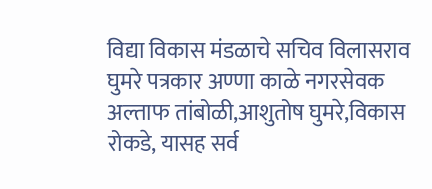विद्या विकास मंडळाचे सचिव विलासराव घुमरे पत्रकार अण्णा काळे नगरसेवक अल्ताफ तांबोळी,आशुतोष घुमरे,विकास रोकडे, यासह सर्व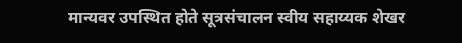मान्यवर उपस्थित होते सूत्रसंचालन स्वीय सहाय्यक शेखर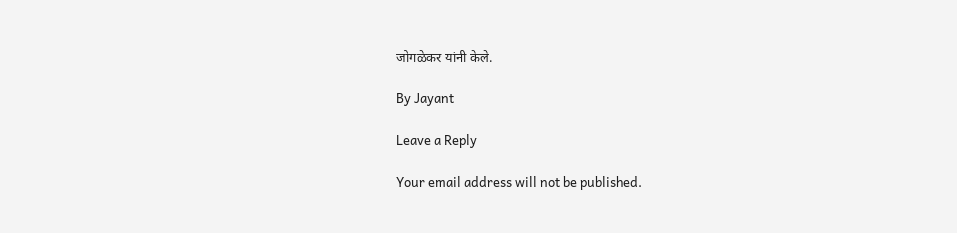जोगळेकर यांनी केले.

By Jayant

Leave a Reply

Your email address will not be published.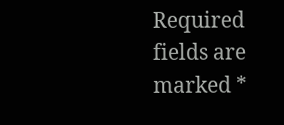Required fields are marked *